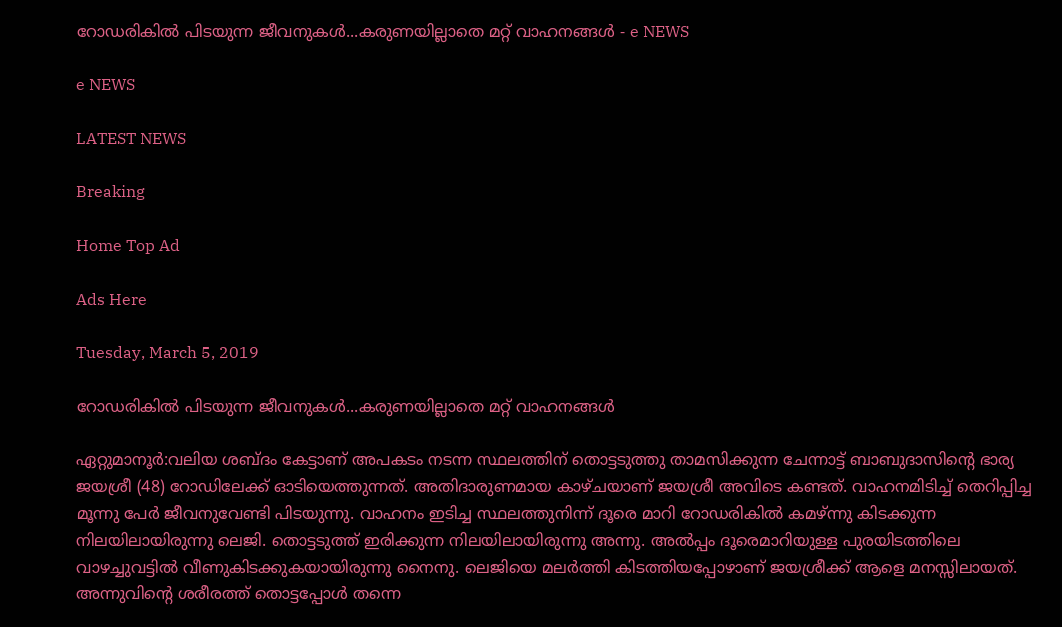റോഡരികിൽ പിടയുന്ന ജീവനുകൾ...കരുണയില്ലാതെ മറ്റ് വാഹനങ്ങൾ - e NEWS

e NEWS

LATEST NEWS

Breaking

Home Top Ad

Ads Here

Tuesday, March 5, 2019

റോഡരികിൽ പിടയുന്ന ജീവനുകൾ...കരുണയില്ലാതെ മറ്റ് വാഹനങ്ങൾ

ഏറ്റുമാനൂർ:വലിയ ശബ്ദം കേട്ടാണ് അപകടം നടന്ന സ്ഥലത്തിന് തൊട്ടടുത്തു താമസിക്കുന്ന ചേന്നാട്ട് ബാബുദാസിന്റെ ഭാര്യ ജയശ്രീ (48) റോഡിലേക്ക് ഓടിയെത്തുന്നത്. അതിദാരുണമായ കാഴ്ചയാണ് ജയശ്രീ അവിടെ കണ്ടത്. വാഹനമിടിച്ച് തെറിപ്പിച്ച മൂന്നു പേർ ജീവനുവേണ്ടി പിടയുന്നു. വാഹനം ഇടിച്ച സ്ഥലത്തുനിന്ന് ദൂരെ മാറി റോഡരികിൽ കമഴ്ന്നു കിടക്കുന്ന നിലയിലായിരുന്നു ലെജി. തൊട്ടടുത്ത് ഇരിക്കുന്ന നിലയിലായിരുന്നു അന്നു. അൽപ്പം ദൂരെമാറിയുള്ള പുരയിടത്തിലെ വാഴച്ചുവട്ടിൽ വീണുകിടക്കുകയായിരുന്നു നൈനു. ലെജിയെ മലർത്തി കിടത്തിയപ്പോഴാണ് ജയശ്രീക്ക് ആളെ മനസ്സിലായത്. അന്നുവിന്റെ ശരീരത്ത് തൊട്ടപ്പോൾ തന്നെ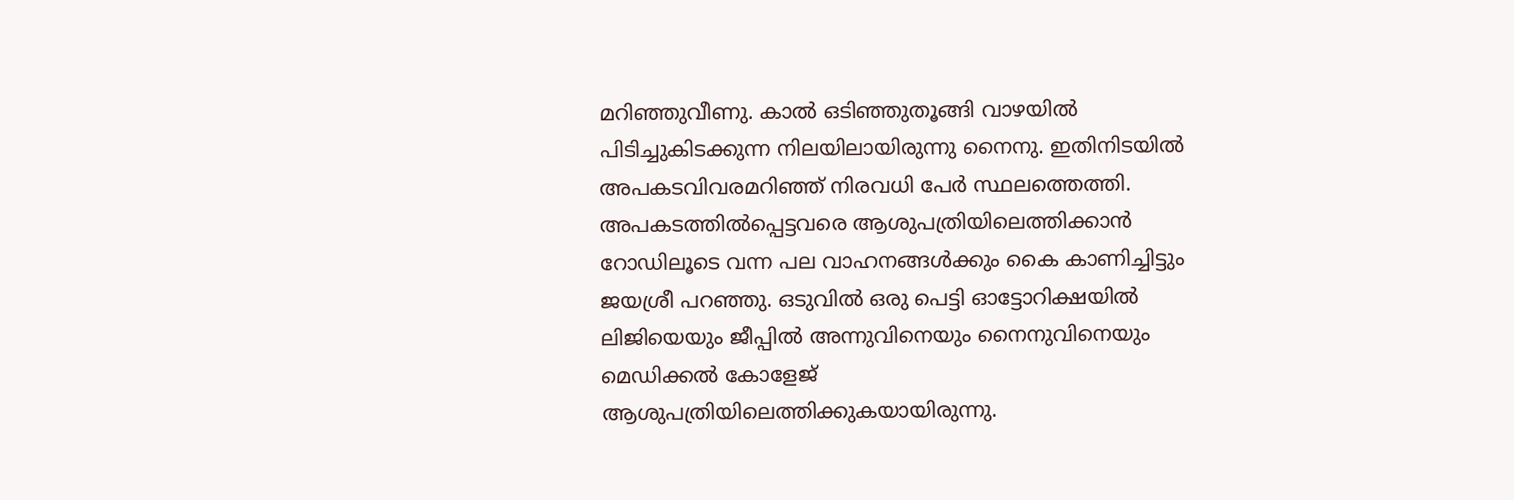മറിഞ്ഞുവീണു. കാൽ ഒടിഞ്ഞുതൂങ്ങി വാഴയിൽ പിടിച്ചുകിടക്കുന്ന നിലയിലായിരുന്നു നൈനു. ഇതിനിടയിൽ അപകടവിവരമറിഞ്ഞ് നിരവധി പേർ സ്ഥലത്തെത്തി. അപകടത്തിൽപ്പെട്ടവരെ ആശുപത്രിയിലെത്തിക്കാൻ റോഡിലൂടെ വന്ന പല വാഹനങ്ങൾക്കും കൈ കാണിച്ചിട്ടും ജയശ്രീ പറഞ്ഞു. ഒടുവിൽ ഒരു പെട്ടി ഓട്ടോറിക്ഷയിൽ ലിജിയെയും ജീപ്പിൽ അന്നുവിനെയും നൈനുവിനെയും മെഡിക്കൽ കോളേജ് ആശുപത്രിയിലെത്തിക്കുകയായിരുന്നു.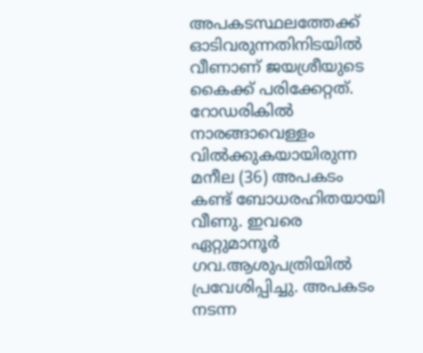അപകടസ്ഥലത്തേക്ക് ഓടിവരുന്നതിനിടയിൽ വീണാണ് ജയശ്രീയുടെ കൈക്ക് പരിക്കേറ്റത്. റോഡരികിൽ നാരങ്ങാവെള്ളം വിൽക്കുകയായിരുന്ന മനീല (36) അപകടം കണ്ട് ബോധരഹിതയായി വീണു. ഇവരെ ഏറ്റുമാനൂർ ഗവ.ആശുപത്രിയിൽ പ്രവേശിപ്പിച്ചു. അപകടം നടന്ന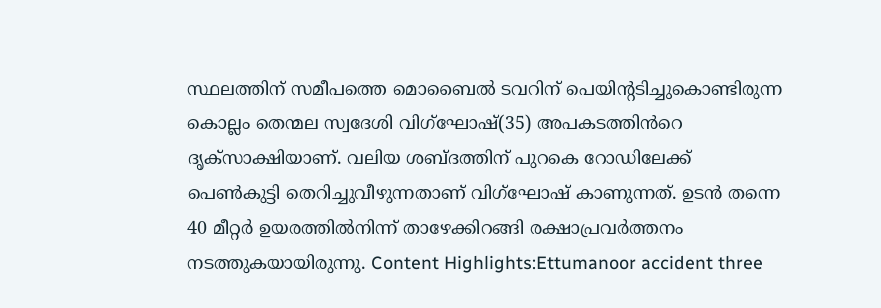സ്ഥലത്തിന് സമീപത്തെ മൊബൈൽ ടവറിന് പെയിന്റടിച്ചുകൊണ്ടിരുന്ന കൊല്ലം തെന്മല സ്വദേശി വിഗ്ഘോഷ്(35) അപകടത്തിൻറെ ദൃക്സാക്ഷിയാണ്. വലിയ ശബ്ദത്തിന് പുറകെ റോഡിലേക്ക് പെൺകുട്ടി തെറിച്ചുവീഴുന്നതാണ് വിഗ്ഘോഷ് കാണുന്നത്. ഉടൻ തന്നെ 40 മീറ്റർ ഉയരത്തിൽനിന്ന് താഴേക്കിറങ്ങി രക്ഷാപ്രവർത്തനം നടത്തുകയായിരുന്നു. Content Highlights:Ettumanoor accident three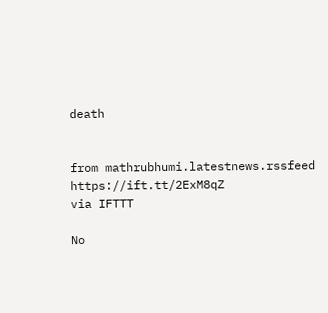death


from mathrubhumi.latestnews.rssfeed https://ift.tt/2ExM8qZ
via IFTTT

No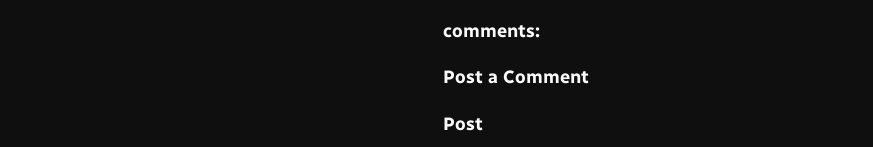comments:

Post a Comment

Post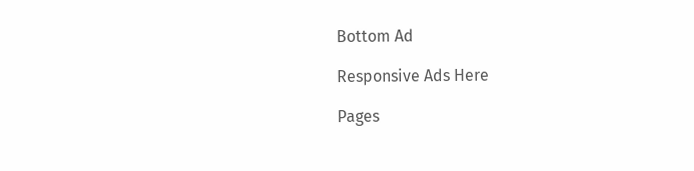Bottom Ad

Responsive Ads Here

Pages